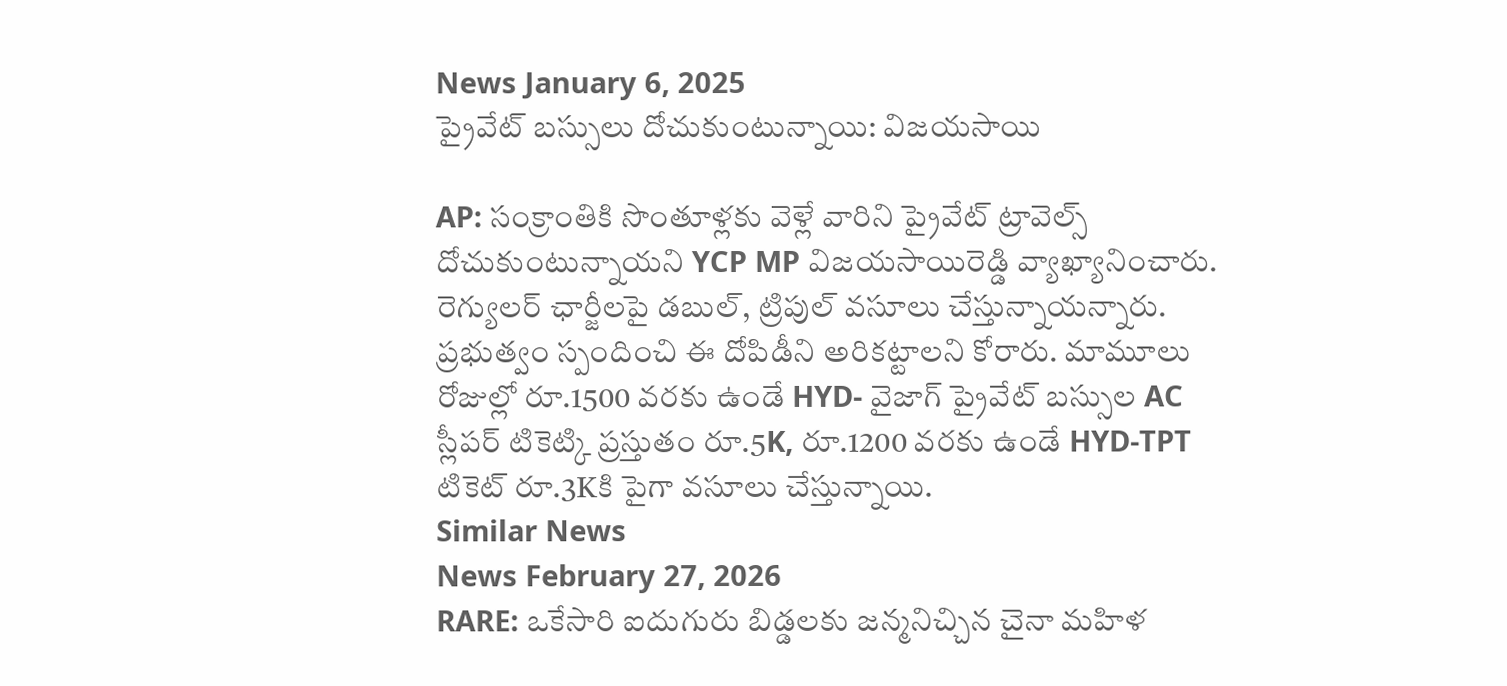News January 6, 2025
ప్రైవేట్ బస్సులు దోచుకుంటున్నాయి: విజయసాయి

AP: సంక్రాంతికి సొంతూళ్లకు వెళ్లే వారిని ప్రైవేట్ ట్రావెల్స్ దోచుకుంటున్నాయని YCP MP విజయసాయిరెడ్డి వ్యాఖ్యానించారు. రెగ్యులర్ ఛార్జీలపై డబుల్, ట్రిపుల్ వసూలు చేస్తున్నాయన్నారు. ప్రభుత్వం స్పందించి ఈ దోపిడీని అరికట్టాలని కోరారు. మామూలు రోజుల్లో రూ.1500 వరకు ఉండే HYD- వైజాగ్ ప్రైవేట్ బస్సుల AC స్లీపర్ టికెట్కి ప్రస్తుతం రూ.5K, రూ.1200 వరకు ఉండే HYD-TPT టికెట్ రూ.3Kకి పైగా వసూలు చేస్తున్నాయి.
Similar News
News February 27, 2026
RARE: ఒకేసారి ఐదుగురు బిడ్డలకు జన్మనిచ్చిన చైనా మహిళ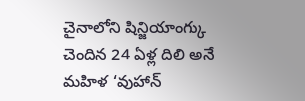చైనాలోని షిన్జియాంగ్కు చెందిన 24 ఏళ్ల దిలి అనే మహిళ ‘వుహాన్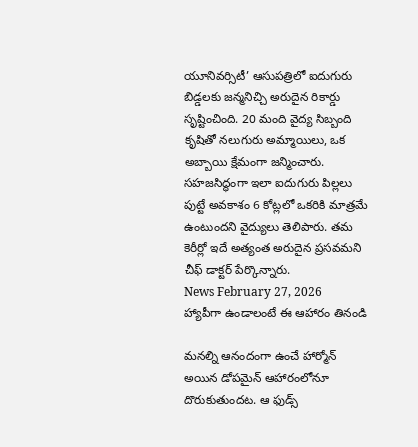యూనివర్సిటీ’ ఆసుపత్రిలో ఐదుగురు బిడ్డలకు జన్మనిచ్చి అరుదైన రికార్డు సృష్టించింది. 20 మంది వైద్య సిబ్బంది కృషితో నలుగురు అమ్మాయిలు, ఒక అబ్బాయి క్షేమంగా జన్మించారు. సహజసిద్ధంగా ఇలా ఐదుగురు పిల్లలు పుట్టే అవకాశం 6 కోట్లలో ఒకరికి మాత్రమే ఉంటుందని వైద్యులు తెలిపారు. తమ కెరీర్లో ఇదే అత్యంత అరుదైన ప్రసవమని చీఫ్ డాక్టర్ పేర్కొన్నారు.
News February 27, 2026
హ్యాపీగా ఉండాలంటే ఈ ఆహారం తినండి

మనల్ని ఆనందంగా ఉంచే హార్మోన్ అయిన డోపమైన్ ఆహారంలోనూ దొరుకుతుందట. ఆ ఫుడ్స్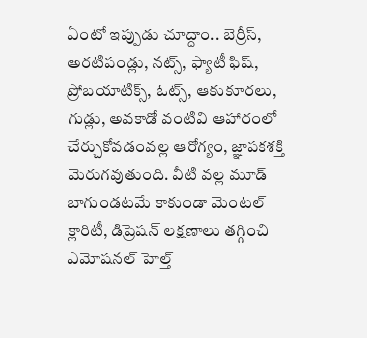ఏంటో ఇప్పుడు చూద్దాం.. బెర్రీస్, అరటిపండ్లు, నట్స్, ఫ్యాటీ ఫిష్, ప్రోబయాటిక్స్, ఓట్స్, ఆకుకూరలు, గుడ్లు, అవకాడో వంటివి ఆహారంలో చేర్చుకోవడంవల్ల ఆరోగ్యం, జ్ఞాపకశక్తి మెరుగవుతుంది. వీటి వల్ల మూడ్ బాగుండటమే కాకుండా మెంటల్ క్లారిటీ, డిప్రెషన్ లక్షణాలు తగ్గించి ఎమోషనల్ హెల్త్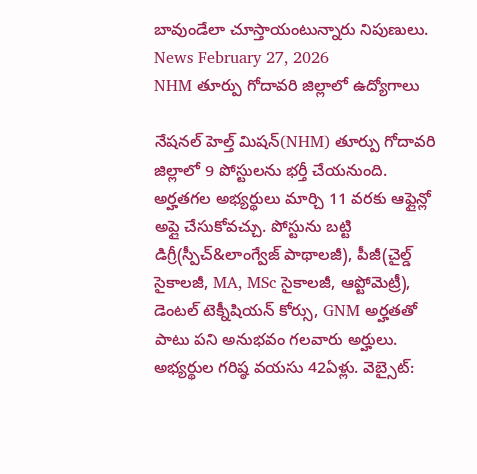బావుండేలా చూస్తాయంటున్నారు నిపుణులు.
News February 27, 2026
NHM తూర్పు గోదావరి జిల్లాలో ఉద్యోగాలు

నేషనల్ హెల్త్ మిషన్(NHM) తూర్పు గోదావరి జిల్లాలో 9 పోస్టులను భర్తీ చేయనుంది. అర్హతగల అభ్యర్థులు మార్చి 11 వరకు ఆఫ్లైన్లో అప్లై చేసుకోవచ్చు. పోస్టును బట్టి డిగ్రీ(స్పీచ్&లాంగ్వేజ్ పాథాలజీ), పీజీ(చైల్డ్ సైకాలజీ, MA, MSc సైకాలజీ, ఆప్టోమెట్రీ), డెంటల్ టెక్నీషియన్ కోర్సు, GNM అర్హతతో పాటు పని అనుభవం గలవారు అర్హులు. అభ్యర్థుల గరిష్ఠ వయసు 42ఏళ్లు. వెబ్సైట్: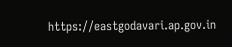https://eastgodavari.ap.gov.in